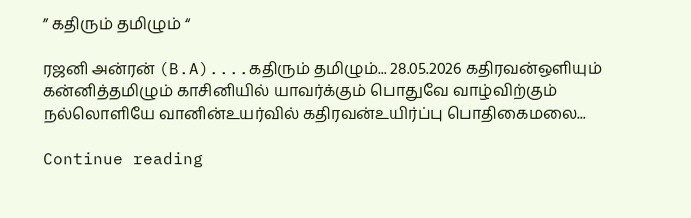” கதிரும் தமிழும் “

ரஜனி அன்ரன் (B.A)....கதிரும் தமிழும்... 28.05.2026 கதிரவன்ஒளியும் கன்னித்தமிழும் காசினியில் யாவர்க்கும் பொதுவே வாழ்விற்கும் நல்லொளியே வானின்உயர்வில் கதிரவன்உயிர்ப்பு பொதிகைமலை...

Continue reading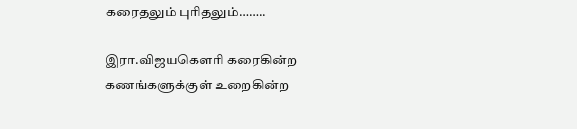கரைதலும் புரிதலும்……..

இரா.விஜயகௌரி கரைகின்ற கணங்களுக்குள் உறைகின்ற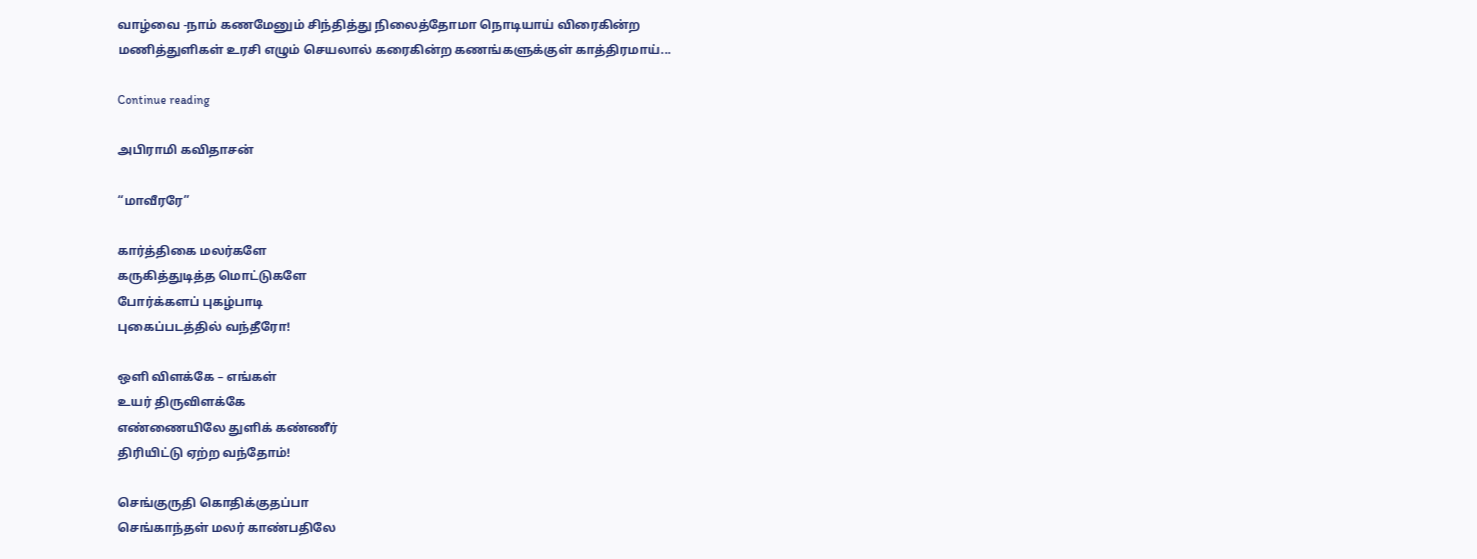வாழ்வை -நாம் கணமேனும் சிந்தித்து நிலைத்தோமா நொடியாய் விரைகின்ற மணித்துளிகள் உரசி எழும் செயலால் கரைகின்ற கணங்களுக்குள் காத்திரமாய்...

Continue reading

அபிராமி கவிதாசன்

“மாவீரரே”

கார்த்திகை மலர்களே
கருகித்துடித்த மொட்டுகளே
போர்க்களப் புகழ்பாடி
புகைப்படத்தில் வந்தீரோ!

ஒளி விளக்கே – எங்கள்
உயர் திருவிளக்கே
எண்ணையிலே துளிக் கண்ணீர்
திரியிட்டு ஏற்ற வந்தோம்!

செங்குருதி கொதிக்குதப்பா
செங்காந்தள் மலர் காண்பதிலே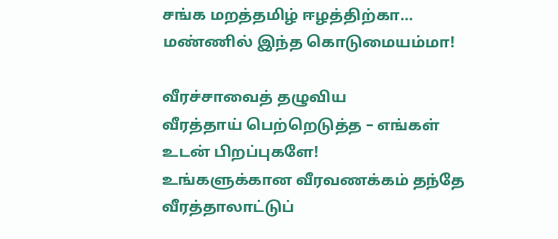சங்க மறத்தமிழ் ஈழத்திற்கா…
மண்ணில் இந்த கொடுமையம்மா!

வீரச்சாவைத் தழுவிய
வீரத்தாய் பெற்றெடுத்த – எங்கள்
உடன் பிறப்புகளே!
உங்களுக்கான வீரவணக்கம் தந்தே
வீரத்தாலாட்டுப்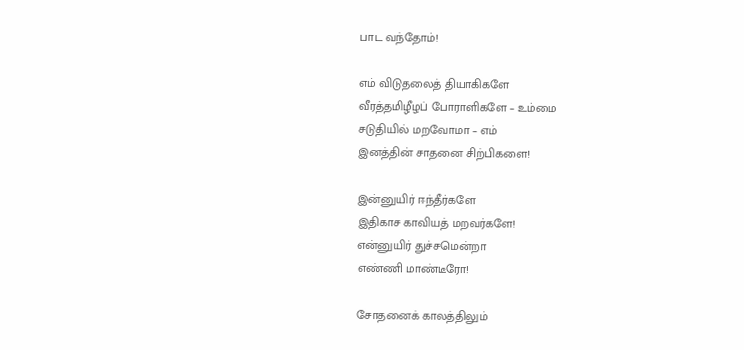பாட வந்தோம்!

எம் விடுதலைத் தியாகிகளே
வீரத்தமிழீழப் போராளிகளே – உம்மை
சடுதியில் மறவோமா – எம்
இனத்தின் சாதனை சிற்பிகளை!

இன்னுயிர் ஈந்தீர்களே
இதிகாச காவியத் மறவர்களே!
என்னுயிர் துச்சமென்றா
எண்ணி மாண்டீரோ!

சோதனைக் காலத்திலும்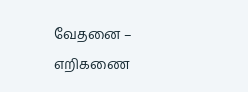வேதனை – எறிகணை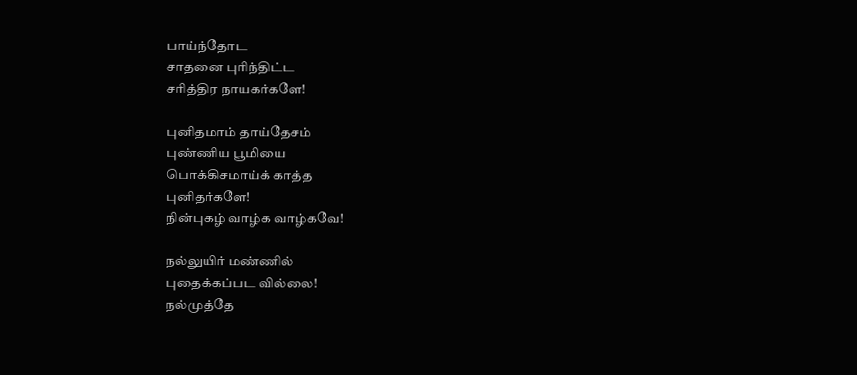பாய்ந்தோட
சாதனை புரிந்திட்ட
சரித்திர நாயகர்களே!

புனிதமாம் தாய்தேசம்
புண்ணிய பூமியை
பொக்கிசமாய்க் காத்த
புனிதர்களே!
நின்புகழ் வாழ்க வாழ்கவே!

நல்லுயிர் மண்ணில்
புதைக்கப்பட வில்லை!
நல்முத்தே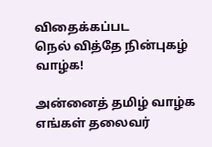விதைக்கப்பட
நெல் வித்தே நின்புகழ் வாழ்க!

அன்னைத் தமிழ் வாழ்க
எங்கள் தலைவர்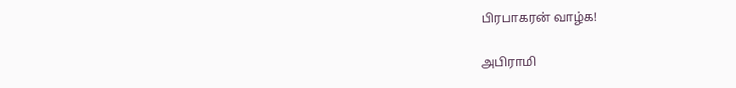பிரபாகரன் வாழ்க!

அபிராமி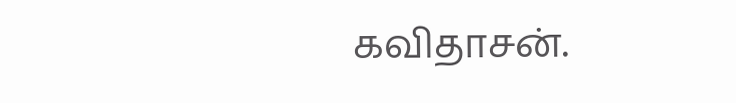கவிதாசன்.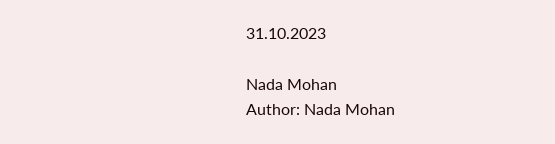31.10.2023

Nada Mohan
Author: Nada Mohan